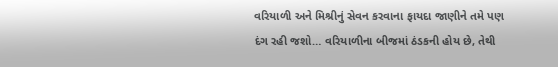વરિયાળી અને મિશ્રીનું સેવન કરવાના ફાયદા જાણીને તમે પણ દંગ રહી જશો… વરિયાળીના બીજમાં ઠંડકની હોય છે, તેથી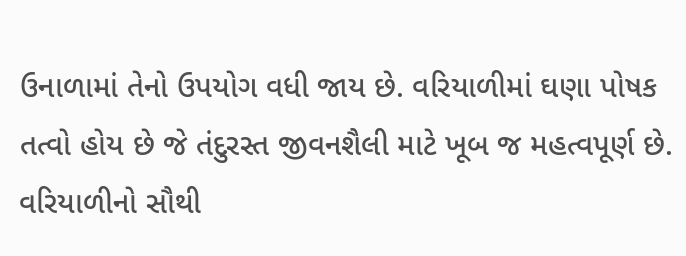ઉનાળામાં તેનો ઉપયોગ વધી જાય છે. વરિયાળીમાં ઘણા પોષક તત્વો હોય છે જે તંદુરસ્ત જીવનશૈલી માટે ખૂબ જ મહત્વપૂર્ણ છે. વરિયાળીનો સૌથી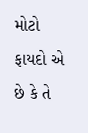મોટો ફાયદો એ છે કે તે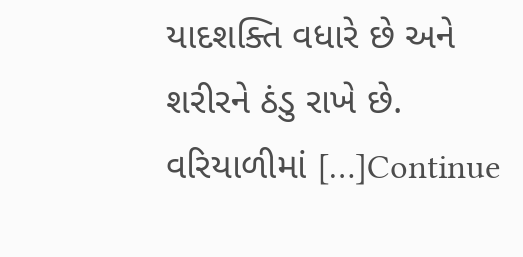યાદશક્તિ વધારે છે અને શરીરને ઠંડુ રાખે છે. વરિયાળીમાં […]Continue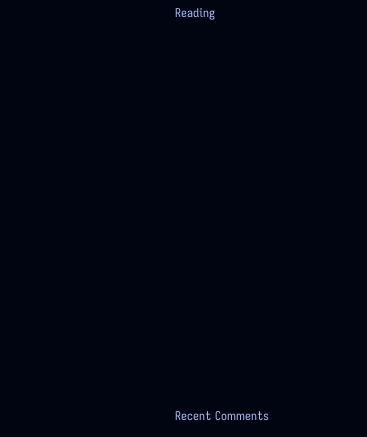Reading

















Recent Comments